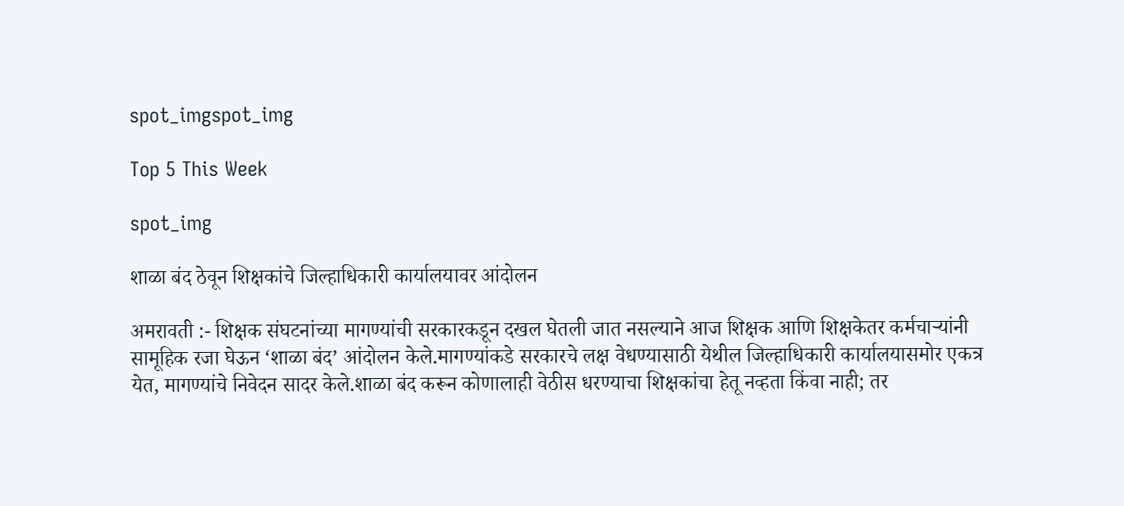spot_imgspot_img

Top 5 This Week

spot_img

शाळा बंद ठेवून शिक्षकांचे जिल्हाधिकारी कार्यालयावर आंदोलन

अमरावती :- शिक्षक संघटनांच्या मागण्यांची सरकारकडून दखल घेतली जात नसल्याने आज शिक्षक आणि शिक्षकेतर कर्मचाऱ्यांनी सामूहिक रजा घेऊन ‘शाळा बंद’ आंदोलन केले.मागण्यांकडे सरकारचे लक्ष वेधण्यासाठी येथील जिल्हाधिकारी कार्यालयासमोर एकत्र येत, मागण्यांचे निवेदन सादर केले.शाळा बंद करून कोणालाही वेठीस धरण्याचा शिक्षकांचा हेतू नव्हता किंवा नाही; तर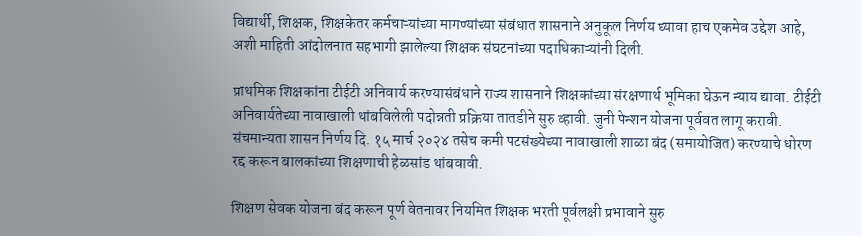विद्यार्थी, शिक्षक, शिक्षकेतर कर्मचाऱ्यांच्या मागण्यांच्या संबंधात शासनाने अनुकूल निर्णय घ्यावा हाच एकमेव उद्देश आहे, अशी माहिती आंदोलनात सहभागी झालेल्या शिक्षक संघटनांच्या पदाधिकाऱ्यांनी दिली.

प्राथमिक शिक्षकांना टीईटी अनिवार्य करण्यासंबंधाने राज्य शासनाने शिक्षकांच्या संरक्षणार्थ भूमिका घेऊन न्याय द्यावा. टीईटी अनिवार्यतेच्या नावाखाली थांबविलेली पदोन्नती प्रक्रिया तातडीने सुरु व्हावी. जुनी पेन्शन योजना पूर्ववत लागू करावी. संचमान्यता शासन निर्णय दि. १५ मार्च २०२४ तसेच कमी पटसंख्येच्या नावाखाली शाळा बंद (समायोजित) करण्याचे धोरण रद्द करून बालकांच्या शिक्षणाची हेळसांड थांबवावी.

शिक्षण सेवक योजना बंद करून पूर्ण वेतनावर नियमित शिक्षक भरती पूर्वलक्षी प्रभावाने सुरु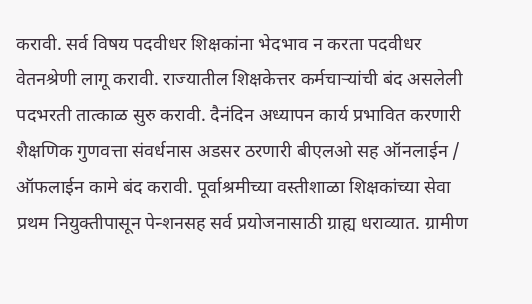करावी. सर्व विषय पदवीधर शिक्षकांना भेदभाव न करता पदवीधर वेतनश्रेणी लागू करावी. राज्यातील शिक्षकेत्तर कर्मचाऱ्यांची बंद असलेली पदभरती तात्काळ सुरु करावी. दैनंदिन अध्यापन कार्य प्रभावित करणारी शैक्षणिक गुणवत्ता संवर्धनास अडसर ठरणारी बीएलओ सह ऑनलाईन / ऑफलाईन कामे बंद करावी. पूर्वाश्रमीच्या वस्तीशाळा शिक्षकांच्या सेवा प्रथम नियुक्तीपासून पेन्शनसह सर्व प्रयोजनासाठी ग्राह्य धराव्यात. ग्रामीण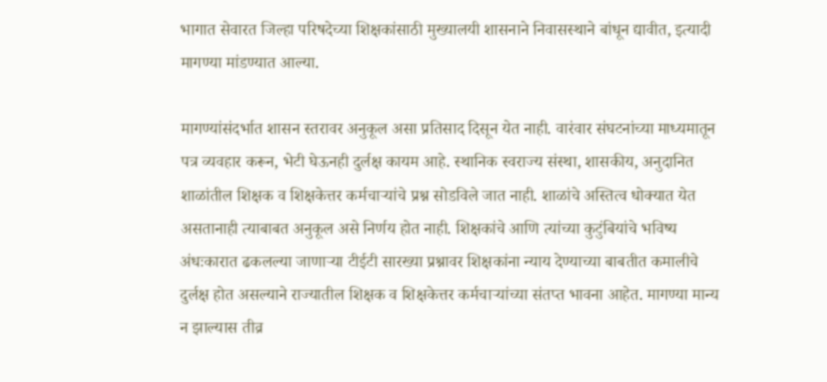भागात सेवारत जिल्हा परिषदेच्या शिक्षकांसाठी मुख्यालयी शासनाने निवासस्थाने बांधून द्यावीत, इत्यादी मागण्या मांडण्यात आल्या.

मागण्यांसंदर्भात शासन स्तरावर अनुकूल असा प्रतिसाद दिसून येत नाही. वारंवार संघटनांच्या माध्यमातून पत्र व्यवहार करून, भेटी घेऊनही दुर्लक्ष कायम आहे. स्थानिक स्वराज्य संस्था, शासकीय, अनुदानित शाळांतील शिक्षक व शिक्षकेत्तर कर्मचाऱ्यांचे प्रश्न सोडविले जात नाही. शाळांचे अस्तित्व धोक्यात येत असतानाही त्याबाबत अनुकूल असे निर्णय होत नाही. शिक्षकांचे आणि त्यांच्या कुटुंबियांचे भविष्य अंधःकारात ढकलल्या जाणाऱ्या टीईटी सारख्या प्रश्नावर शिक्षकांना न्याय देण्याच्या बाबतीत कमालीचे दुर्लक्ष होत असल्याने राज्यातील शिक्षक व शिक्षकेत्तर कर्मचाऱ्यांच्या संतप्त भावना आहेत. मागण्या मान्य न झाल्यास तीव्र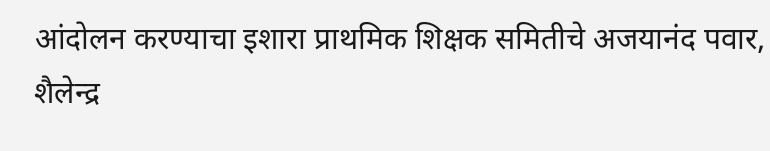आंदोलन करण्याचा इशारा प्राथमिक शिक्षक समितीचे अजयानंद पवार, शैलेन्द्र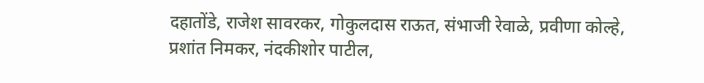दहातोंडे, राजेश सावरकर, गोकुलदास राऊत, संभाजी रेवाळे, प्रवीणा कोल्हे, प्रशांत निमकर, नंदकीशोर पाटील,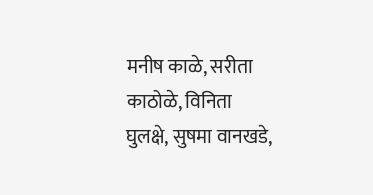मनीष काळे, सरीता काठोळे, विनिता घुलक्षे, सुषमा वानखडे,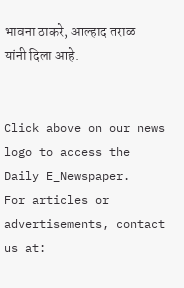भावना ठाकरे, आल्हाद तराळ यांनी दिला आहे.


Click above on our news logo to access the Daily E_Newspaper.
For articles or advertisements, contact us at: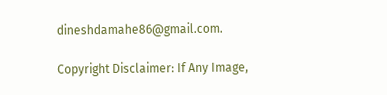dineshdamahe86@gmail.com.

Copyright Disclaimer: If Any Image,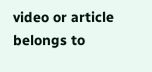video or article belongs to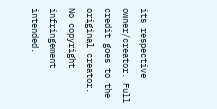its respective owner/creator. Full credit goes to the original creator. No copyright infringement intended.